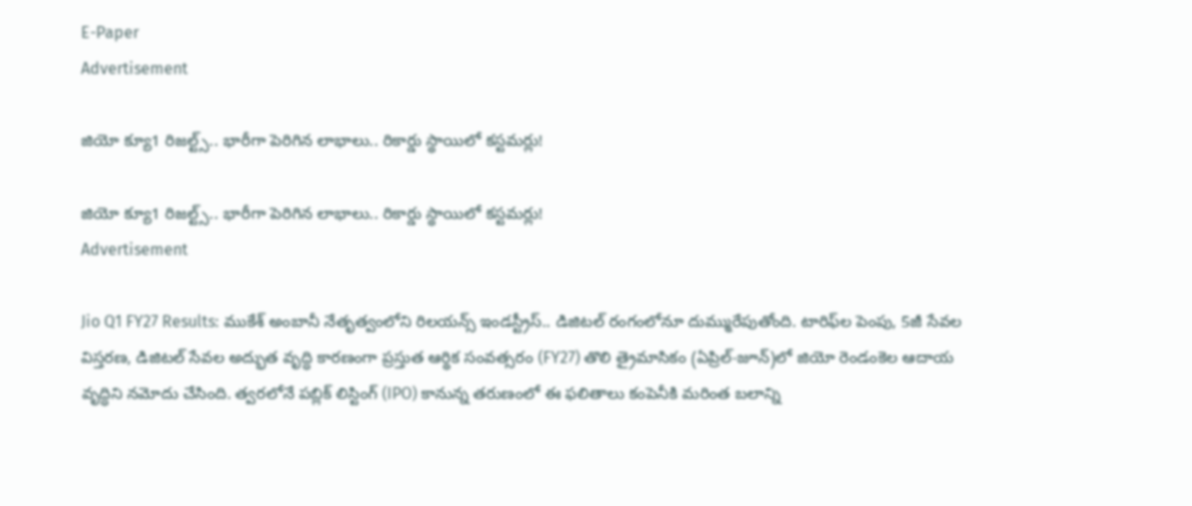E-Paper
Advertisement

జియో క్యూ1 రిజల్ట్స్.. భారీగా పెరిగిన లాభాలు.. రికార్డు స్థాయిలో కస్టమర్లు!

జియో క్యూ1 రిజల్ట్స్.. భారీగా పెరిగిన లాభాలు.. రికార్డు స్థాయిలో కస్టమర్లు!
Advertisement

Jio Q1 FY27 Results: ముకేశ్ అంబానీ నేతృత్వంలోని రిలయన్స్ ఇండస్ట్రీస్.. డిజిటల్ రంగంలోనూ దుమ్మురేపుతోంది. టారిఫ్‌ల పెంపు, 5జీ సేవల విస్తరణ, డిజిటల్ సేవల అద్భుత వృద్ధి కారణంగా ప్రస్తుత ఆర్థిక సంవత్సరం (FY27) తొలి త్రైమాసికం (ఏప్రిల్-జూన్)లో జియో రెండంకెల ఆదాయ వృద్ధిని నమోదు చేసింది. త్వరలోనే పబ్లిక్ లిస్టింగ్ (IPO) కానున్న తరుణంలో ఈ ఫలితాలు కంపెనీకి మరింత బలాన్ని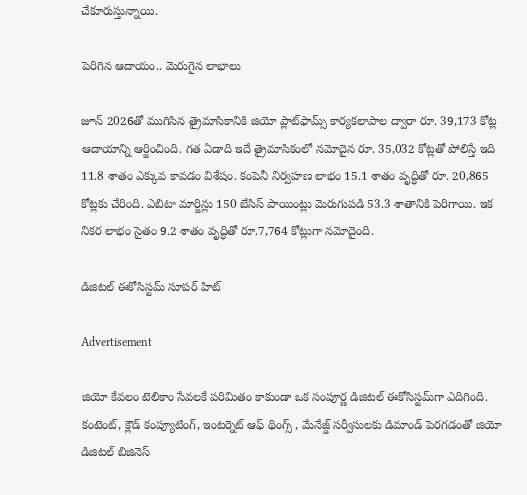చేకూరుస్తున్నాయి.

పెరిగిన ఆదాయం.. మెరుగైన లాభాలు

జూన్ 2026తో ముగిసిన త్రైమాసికానికి జియో ప్లాట్‌ఫామ్స్ కార్యకలాపాల ద్వారా రూ. 39,173 కోట్ల ఆదాయాన్ని ఆర్జించింది. గత ఏడాది ఇదే త్రైమాసికంలో నమోదైన రూ. 35,032 కోట్లతో పోలిస్తే ఇది 11.8 శాతం ఎక్కువ కావడం విశేషం. కంపెనీ నిర్వహణ లాభం 15.1 శాతం వృద్ధితో రూ. 20,865 కోట్లకు చేరింది. ఎబిటా మార్జిన్లు 150 బేసిస్ పాయింట్లు మెరుగుపడి 53.3 శాతానికి పెరిగాయి. ఇక నికర లాభం సైతం 9.2 శాతం వృద్ధితో రూ.7,764 కోట్లుగా నమోదైంది.

డిజిటల్ ఈకోసిస్టమ్ సూపర్ హిట్

Advertisement

జియో కేవలం టెలికాం సేవలకే పరిమితం కాకుండా ఒక సంపూర్ణ డిజిటల్ ఈకోసిస్టమ్‌గా ఎదిగింది. కంటెంట్, క్లౌడ్ కంప్యూటింగ్, ఇంటర్నెట్ ఆఫ్ థింగ్స్ , మేనేజ్డ్ సర్వీసులకు డిమాండ్ పెరగడంతో జియో డిజిటల్ బిజినెస్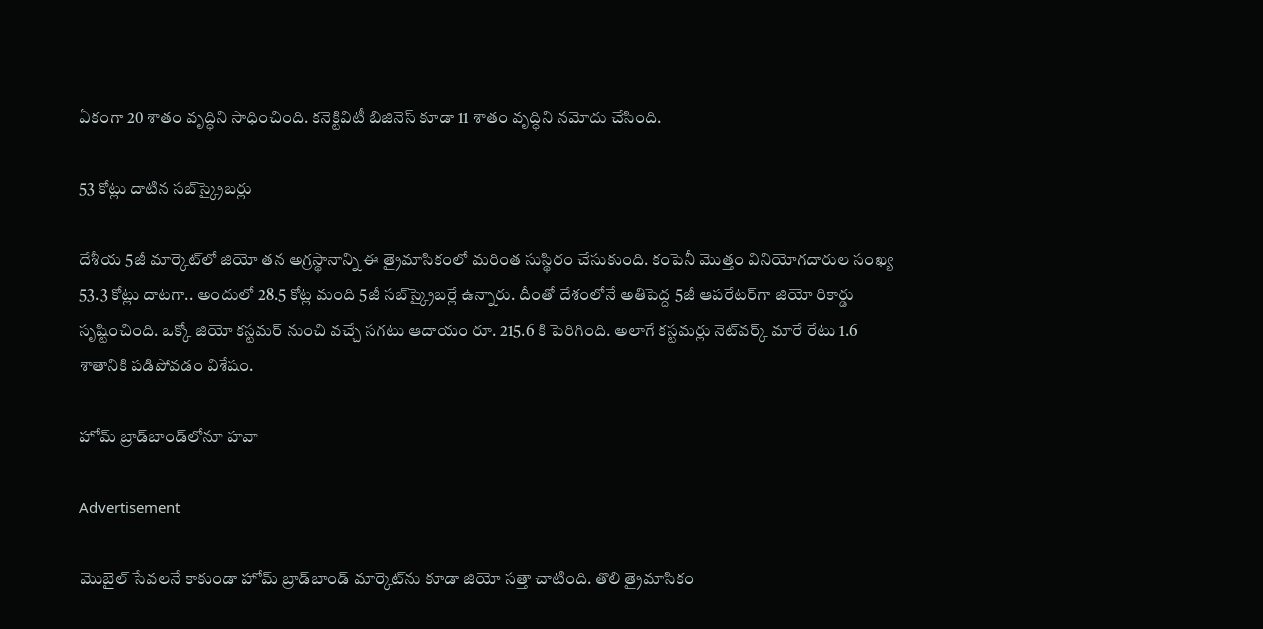ఏకంగా 20 శాతం వృద్ధిని సాధించింది. కనెక్టివిటీ బిజినెస్ కూడా 11 శాతం వృద్ధిని నమోదు చేసింది.

53 కోట్లు దాటిన సబ్‌స్క్రైబర్లు

దేశీయ 5జీ మార్కెట్‌లో జియో తన అగ్రస్థానాన్ని ఈ త్రైమాసికంలో మరింత సుస్థిరం చేసుకుంది. కంపెనీ మొత్తం వినియోగదారుల సంఖ్య 53.3 కోట్లు దాటగా.. అందులో 28.5 కోట్ల మంది 5జీ సబ్‌స్క్రైబర్లే ఉన్నారు. దీంతో దేశంలోనే అతిపెద్ద 5జీ ఆపరేటర్‌గా జియో రికార్డు సృష్టించింది. ఒక్కో జియో కస్టమర్ నుంచి వచ్చే సగటు ఆదాయం రూ. 215.6 కి పెరిగింది. అలాగే కస్టమర్లు నెట్‌వర్క్ మారే రేటు 1.6 శాతానికి పడిపోవడం విశేషం.

హోమ్ బ్రాడ్‌బాండ్‌లోనూ హవా

Advertisement

మొబైల్ సేవలనే కాకుండా హోమ్ బ్రాడ్‌బాండ్ మార్కెట్‌ను కూడా జియో సత్తా చాటింది. తొలి త్రైమాసికం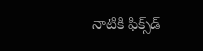నాటికి ఫిక్స్‌డ్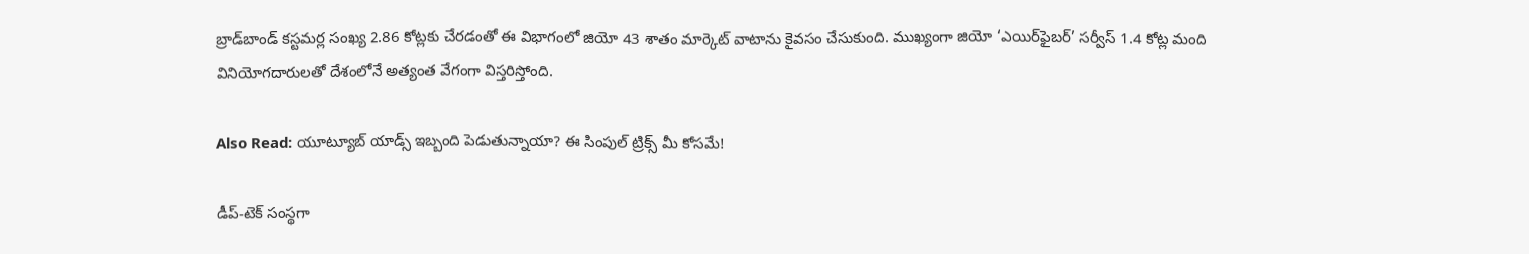బ్రాడ్‌బాండ్ కస్టమర్ల సంఖ్య 2.86 కోట్లకు చేరడంతో ఈ విభాగంలో జియో 43 శాతం మార్కెట్ వాటాను కైవసం చేసుకుంది. ముఖ్యంగా జియో ‘ఎయిర్‌ఫైబర్’ సర్వీస్ 1.4 కోట్ల మంది వినియోగదారులతో దేశంలోనే అత్యంత వేగంగా విస్తరిస్తోంది.

Also Read: యూట్యూబ్ యాడ్స్ ఇబ్బంది పెడుతున్నాయా? ఈ సింపుల్ ట్రిక్స్ మీ కోసమే!

డీప్-టెక్ సంస్థగా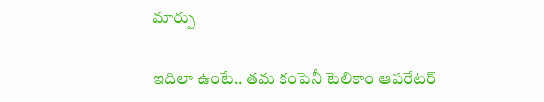మార్పు

ఇదిలా ఉంటే.. తమ కంపెనీ టెలికాం ఆపరేటర్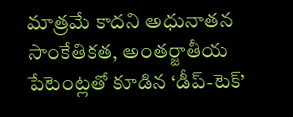మాత్రమే కాదని అధునాతన సాంకేతికత, అంతర్జాతీయ పేటెంట్లతో కూడిన ‘డీప్-టెక్’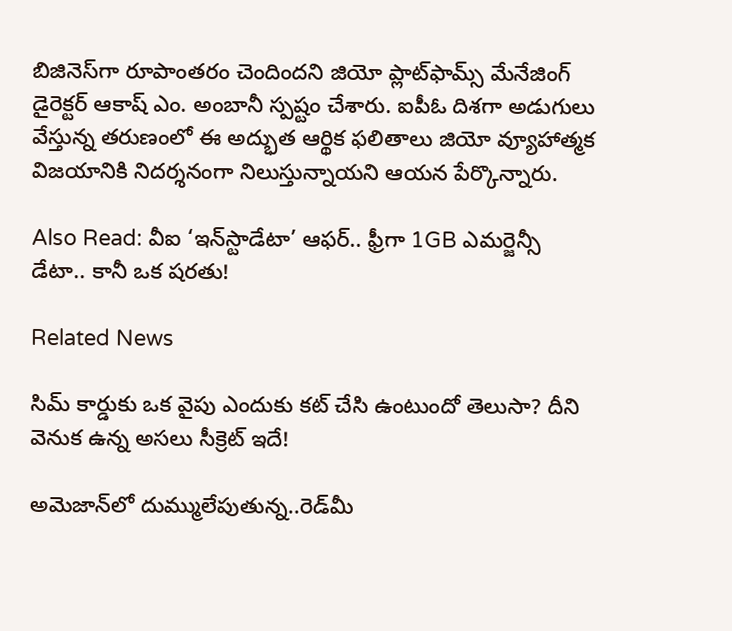బిజినెస్‌గా రూపాంతరం చెందిందని జియో ప్లాట్‌ఫామ్స్ మేనేజింగ్ డైరెక్టర్ ఆకాష్ ఎం. అంబానీ స్పష్టం చేశారు. ఐపీఓ దిశగా అడుగులు వేస్తున్న తరుణంలో ఈ అద్భుత ఆర్థిక ఫలితాలు జియో వ్యూహాత్మక విజయానికి నిదర్శనంగా నిలుస్తున్నాయని ఆయన పేర్కొన్నారు.

Also Read: వీఐ ‘ఇన్‌స్టాడేటా’ ఆఫర్.. ఫ్రీగా 1GB ఎమర్జెన్సీ డేటా.. కానీ ఒక షరతు!

Related News

సిమ్ కార్డుకు ఒక వైపు ఎందుకు కట్ చేసి ఉంటుందో తెలుసా? దీని వెనుక ఉన్న అసలు సీక్రెట్ ఇదే!

అమెజాన్‌లో దుమ్ములేపుతున్న..రెడ్‌మీ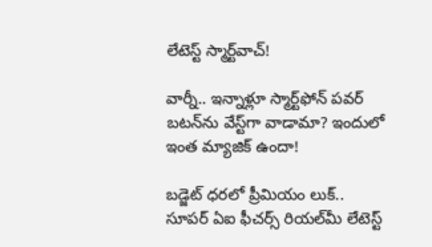లేటెస్ట్ స్మార్ట్‌వాచ్!

వార్నీ.. ఇన్నాళ్లూ స్మార్ట్‌ఫోన్ పవర్ బటన్‌ను వేస్ట్‌గా వాడామా? ఇందులో ఇంత మ్యాజిక్ ఉందా!

బడ్జెట్ ధరలో ప్రీమియం లుక్.. సూపర్ ఏఐ ఫీచర్స్ రియల్‌మీ లేటెస్ట్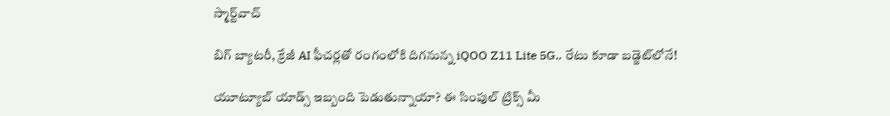స్మార్ట్‌వాచ్

బిగ్ బ్యాటరీ, క్రేజీ AI ఫీచర్లతో రంగంలోకి దిగనున్న iQOO Z11 Lite 5G.. రేటు కూడా బడ్జెట్‌లోనే!

యూట్యూబ్ యాడ్స్ ఇబ్బంది పెడుతున్నాయా? ఈ సింపుల్ ట్రిక్స్ మీ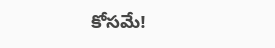కోసమే!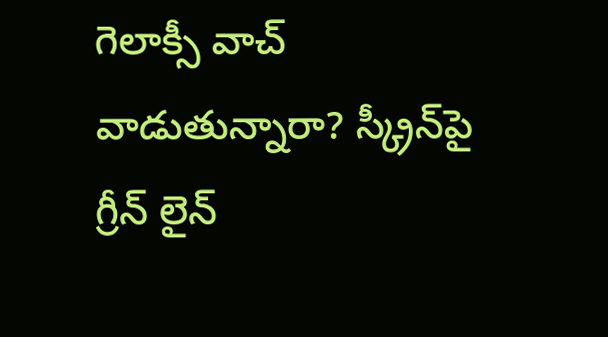గెలాక్సీ వాచ్ వాడుతున్నారా? స్క్రీన్‌పై గ్రీన్ లైన్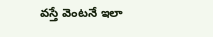వస్తే వెంటనే ఇలా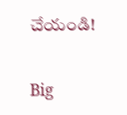చేయండి!

Big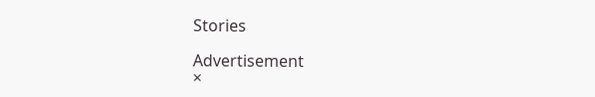Stories

Advertisement
×